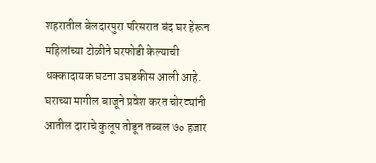शहरातील बेलदारपुरा परिसरात बंद घर हेरून महिलांच्या टोळीने घरफोडी केल्याची धक्कादायक घटना उघडकीस आली आहे. घराच्या मागील बाजूने प्रवेश करत चोरट्यांनी आतील दाराचे कुलूप तोडून तब्बल ७० हजार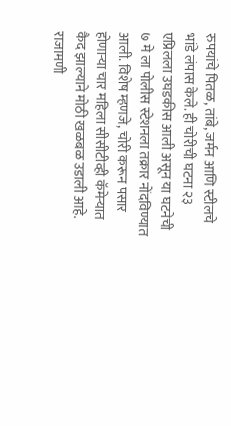रुपयांचे पितळ, तांबे, जर्मन आणि स्टीलचे भांडे लंपास केले. ही चोरीची घटना २३ एप्रिलला उघडकीस आली असून या घटनेची ७ मे ला पोलीस स्टेशनला तक्रार नोंदविण्यात आली. विशेष म्हणजे, चोरी करून पसार होणाऱ्या चार महिला सीसीटीव्ही कॅमेऱ्यात कैद झाल्याने मोठी खळबळ उडाली आहे.
राजामणी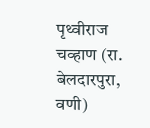पृथ्वीराज चव्हाण (रा. बेलदारपुरा, वणी)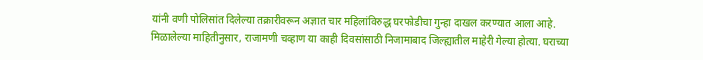यांनी वणी पोलिसांत दिलेल्या तक्रारीवरून अज्ञात चार महिलांविरुद्ध घरफोडीचा गुन्हा दाखल करण्यात आला आहे.
मिळालेल्या माहितीनुसार, राजामणी चव्हाण या काही दिवसांसाठी निजामाबाद जिल्ह्यातील माहेरी गेल्या होत्या. घराच्या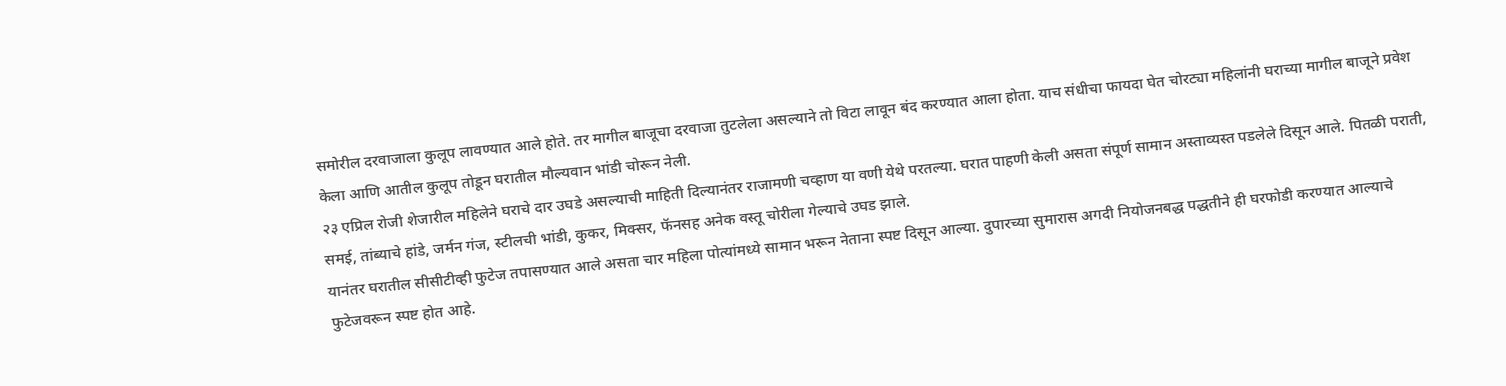समोरील दरवाजाला कुलूप लावण्यात आले होते. तर मागील बाजूचा दरवाजा तुटलेला असल्याने तो विटा लावून बंद करण्यात आला होता. याच संधीचा फायदा घेत चोरट्या महिलांनी घराच्या मागील बाजूने प्रवेश केला आणि आतील कुलूप तोडून घरातील मौल्यवान भांडी चोरून नेली.
२३ एप्रिल रोजी शेजारील महिलेने घराचे दार उघडे असल्याची माहिती दिल्यानंतर राजामणी चव्हाण या वणी येथे परतल्या. घरात पाहणी केली असता संपूर्ण सामान अस्ताव्यस्त पडलेले दिसून आले. पितळी पराती, समई, तांब्याचे हांडे, जर्मन गंज, स्टीलची भांडी, कुकर, मिक्सर, फॅनसह अनेक वस्तू चोरीला गेल्याचे उघड झाले.
यानंतर घरातील सीसीटीव्ही फुटेज तपासण्यात आले असता चार महिला पोत्यांमध्ये सामान भरून नेताना स्पष्ट दिसून आल्या. दुपारच्या सुमारास अगदी नियोजनबद्ध पद्धतीने ही घरफोडी करण्यात आल्याचे फुटेजवरून स्पष्ट होत आहे.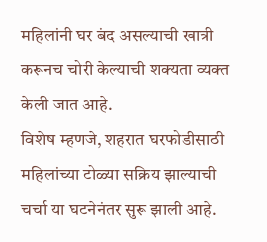महिलांनी घर बंद असल्याची खात्री करूनच चोरी केल्याची शक्यता व्यक्त केली जात आहे.
विशेष म्हणजे, शहरात घरफोडीसाठी महिलांच्या टोळ्या सक्रिय झाल्याची चर्चा या घटनेनंतर सुरू झाली आहे.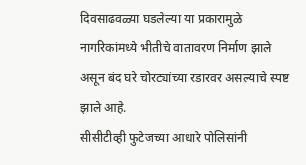दिवसाढवळ्या घडलेल्या या प्रकारामुळे नागरिकांमध्ये भीतीचे वातावरण निर्माण झाले असून बंद घरे चोरट्यांच्या रडारवर असल्याचे स्पष्ट झाले आहे.
सीसीटीव्ही फुटेजच्या आधारे पोलिसांनी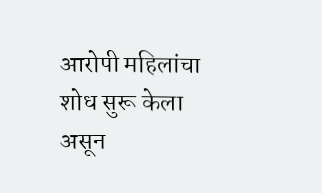आरोपी महिलांचा शोध सुरू केला असून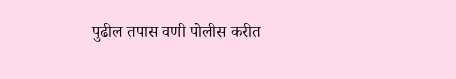पुढील तपास वणी पोलीस करीत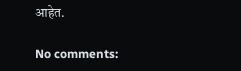आहेत.

No comments: